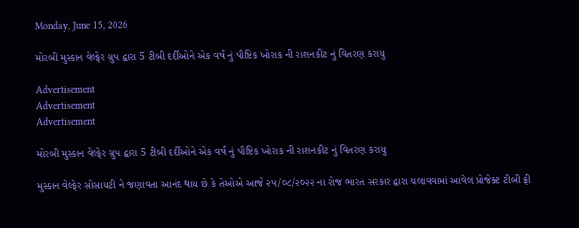Monday, June 15, 2026

મોરબી મુસ્કાન વેલ્ફેર ગ્રુપ દ્વારા 5 ટીબી દર્દીઓને એક વર્ષ નું પૌષ્ટિક ખોરાક ની રાશનકીટ નું વિતરણ કરાયુ

Advertisement
Advertisement
Advertisement

મોરબી મુસ્કાન વેલ્ફેર ગ્રુપ દ્વારા 5 ટીબી દર્દીઓને એક વર્ષ નું પૌષ્ટિક ખોરાક ની રાશનકીટ નું વિતરણ કરાયુ

મુસ્કાન વેલ્ફેર સોસાયટી ને જણાવતા આનંદ થાય છે કે તેઓએ આજે ૨૫/૦૮/૨૦૨૨ ના રોજ ભારત સરકાર દ્વારા ચલાવવામાં આવેલ પ્રોજેક્ટ ટીબી ફ્રી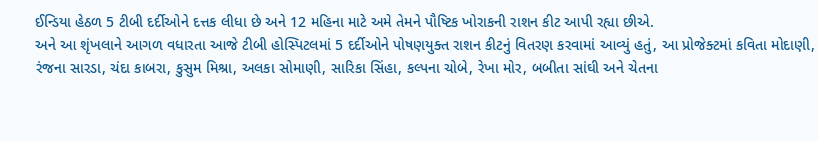ઈન્ડિયા હેઠળ 5 ટીબી દર્દીઓને દત્તક લીધા છે અને 12 મહિના માટે અમે તેમને પૌષ્ટિક ખોરાકની રાશન કીટ આપી રહ્યા છીએ.
અને આ શૃંખલાને આગળ વધારતા આજે ટીબી હોસ્પિટલમાં 5 દર્દીઓને પોષણયુક્ત રાશન કીટનું વિતરણ કરવામાં આવ્યું હતું, આ પ્રોજેક્ટમાં કવિતા મોદાણી, રંજના સારડા, ચંદા કાબરા, કુસુમ મિશ્રા, અલકા સોમાણી, સારિકા સિંહા, કલ્પના ચોબે, રેખા મોર, બબીતા સાંઘી અને ચેતના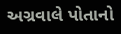અગ્રવાલે પોતાનો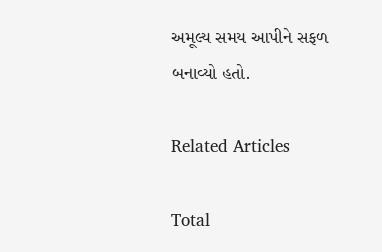અમૂલ્ય સમય આપીને સફળ બનાવ્યો હતો.

Related Articles

Total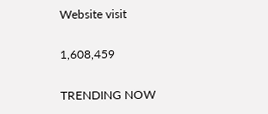Website visit

1,608,459

TRENDING NOW